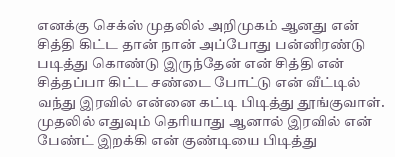எனக்கு செக்ஸ் முதலில் அறிமுகம் ஆனது என் சித்தி கிட்ட தான் நான் அப்போது பன்னிரண்டு படித்து கொண்டு இருந்தேன் என் சித்தி என் சித்தப்பா கிட்ட சண்டை போட்டு என் வீட்டில் வந்து இரவில் என்னை கட்டி பிடித்து தூங்குவாள்.
முதலில் எதுவும் தெரியாது ஆனால் இரவில் என் பேண்ட் இறக்கி என் குண்டியை பிடித்து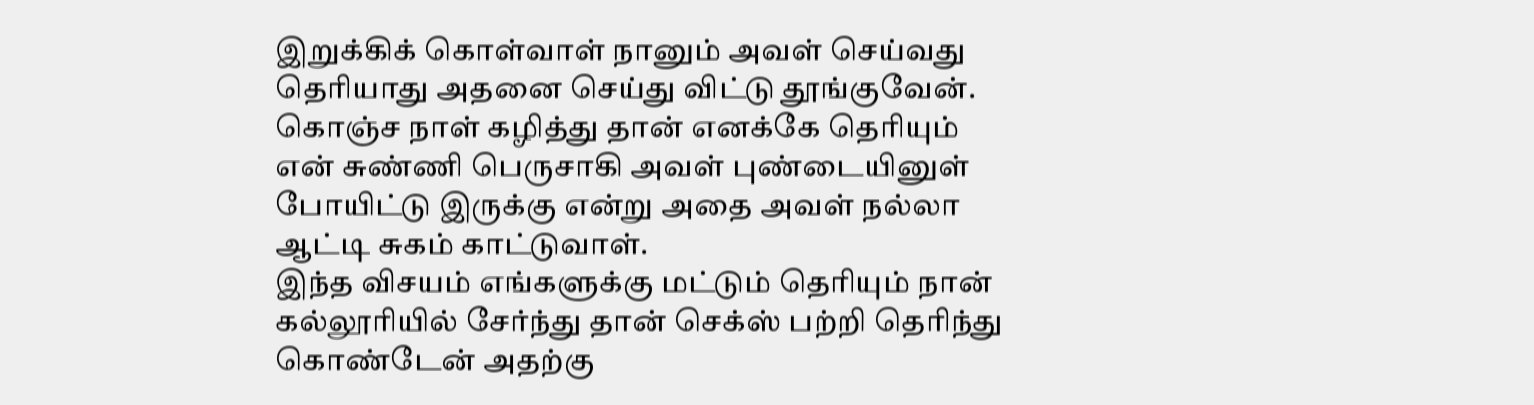இறுக்கிக் கொள்வாள் நானும் அவள் செய்வது தெரியாது அதனை செய்து விட்டு தூங்குவேன். கொஞ்ச நாள் கழித்து தான் எனக்கே தெரியும் என் சுண்ணி பெருசாகி அவள் புண்டையினுள் போயிட்டு இருக்கு என்று அதை அவள் நல்லா ஆட்டி சுகம் காட்டுவாள்.
இந்த விசயம் எங்களுக்கு மட்டும் தெரியும் நான் கல்லூரியில் சேர்ந்து தான் செக்ஸ் பற்றி தெரிந்து கொண்டேன் அதற்கு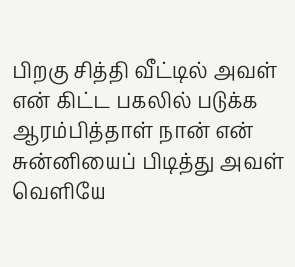பிறகு சித்தி வீட்டில் அவள் என் கிட்ட பகலில் படுக்க ஆரம்பித்தாள் நான் என் சுன்னியைப் பிடித்து அவள் வெளியே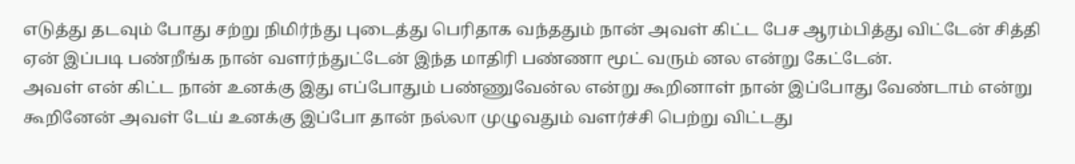எடுத்து தடவும் போது சற்று நிமிர்ந்து புடைத்து பெரிதாக வந்ததும் நான் அவள் கிட்ட பேச ஆரம்பித்து விட்டேன் சித்தி ஏன் இப்படி பண்றீங்க நான் வளர்ந்துட்டேன் இந்த மாதிரி பண்ணா மூட் வரும் னல என்று கேட்டேன்.
அவள் என் கிட்ட நான் உனக்கு இது எப்போதும் பண்ணுவேன்ல என்று கூறினாள் நான் இப்போது வேண்டாம் என்று கூறினேன் அவள் டேய் உனக்கு இப்போ தான் நல்லா முழுவதும் வளர்ச்சி பெற்று விட்டது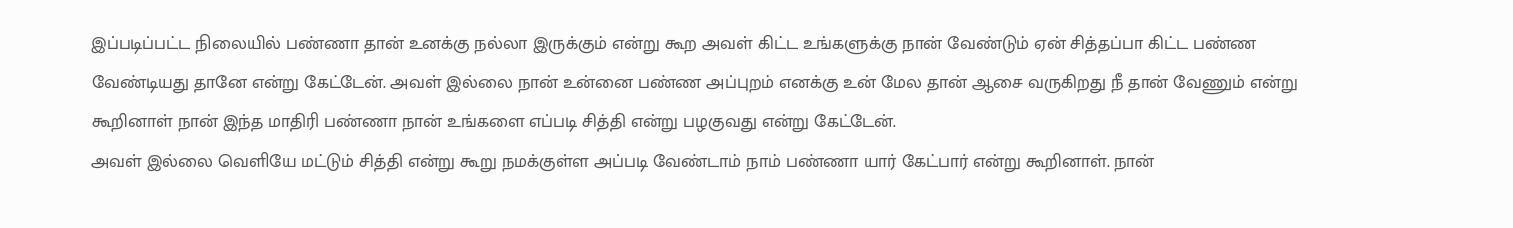இப்படிப்பட்ட நிலையில் பண்ணா தான் உனக்கு நல்லா இருக்கும் என்று கூற அவள் கிட்ட உங்களுக்கு நான் வேண்டும் ஏன் சித்தப்பா கிட்ட பண்ண வேண்டியது தானே என்று கேட்டேன். அவள் இல்லை நான் உன்னை பண்ண அப்புறம் எனக்கு உன் மேல தான் ஆசை வருகிறது நீ தான் வேணும் என்று கூறினாள் நான் இந்த மாதிரி பண்ணா நான் உங்களை எப்படி சித்தி என்று பழகுவது என்று கேட்டேன்.
அவள் இல்லை வெளியே மட்டும் சித்தி என்று கூறு நமக்குள்ள அப்படி வேண்டாம் நாம் பண்ணா யார் கேட்பார் என்று கூறினாள். நான்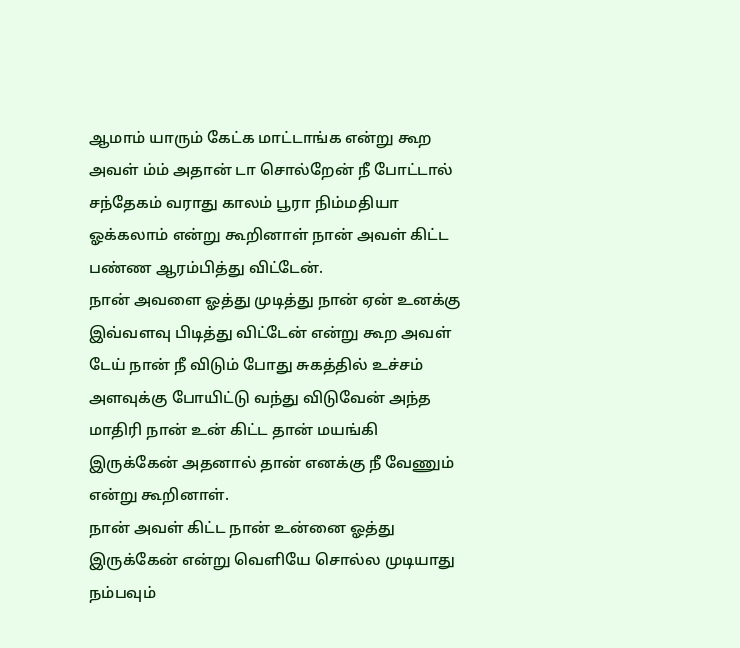ஆமாம் யாரும் கேட்க மாட்டாங்க என்று கூற அவள் ம்ம் அதான் டா சொல்றேன் நீ போட்டால் சந்தேகம் வராது காலம் பூரா நிம்மதியா ஓக்கலாம் என்று கூறினாள் நான் அவள் கிட்ட பண்ண ஆரம்பித்து விட்டேன்.
நான் அவளை ஓத்து முடித்து நான் ஏன் உனக்கு இவ்வளவு பிடித்து விட்டேன் என்று கூற அவள் டேய் நான் நீ விடும் போது சுகத்தில் உச்சம் அளவுக்கு போயிட்டு வந்து விடுவேன் அந்த மாதிரி நான் உன் கிட்ட தான் மயங்கி இருக்கேன் அதனால் தான் எனக்கு நீ வேணும் என்று கூறினாள்.
நான் அவள் கிட்ட நான் உன்னை ஓத்து இருக்கேன் என்று வெளியே சொல்ல முடியாது நம்பவும்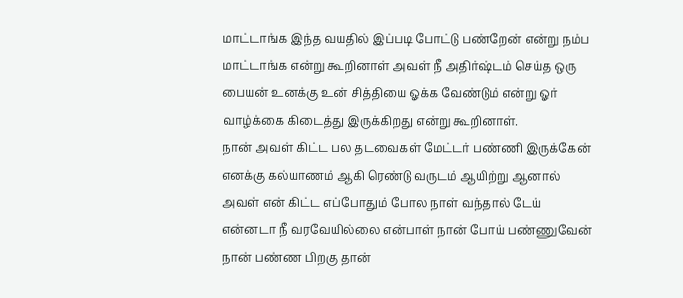மாட்டாங்க இந்த வயதில் இப்படி போட்டு பண்றேன் என்று நம்ப மாட்டாங்க என்று கூறினாள் அவள் நீ அதிர்ஷ்டம் செய்த ஒரு பையன் உனக்கு உன் சித்தியை ஓக்க வேண்டும் என்று ஓர் வாழ்க்கை கிடைத்து இருக்கிறது என்று கூறினாள்.
நான் அவள் கிட்ட பல தடவைகள் மேட்டர் பண்ணி இருக்கேன் எனக்கு கல்யாணம் ஆகி ரெண்டு வருடம் ஆயிற்று ஆனால் அவள் என் கிட்ட எப்போதும் போல நாள் வந்தால் டேய் என்னடா நீ வரவேயில்லை என்பாள் நான் போய் பண்ணுவேன் நான் பண்ண பிறகு தான்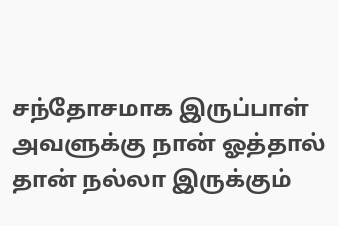சந்தோசமாக இருப்பாள் அவளுக்கு நான் ஓத்தால் தான் நல்லா இருக்கும்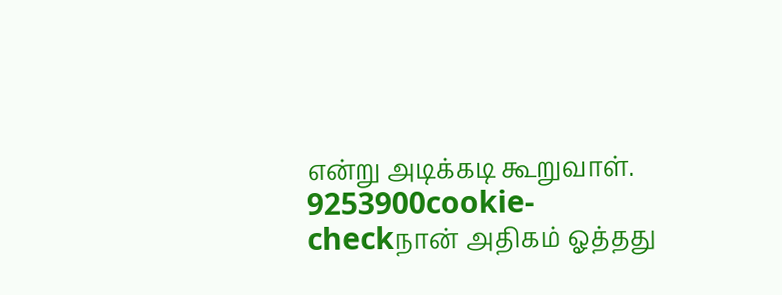என்று அடிக்கடி கூறுவாள்.
9253900cookie-checkநான் அதிகம் ஓத்தது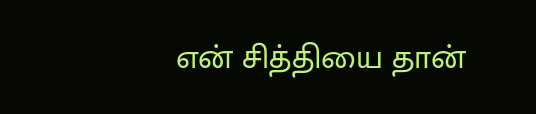என் சித்தியை தான்